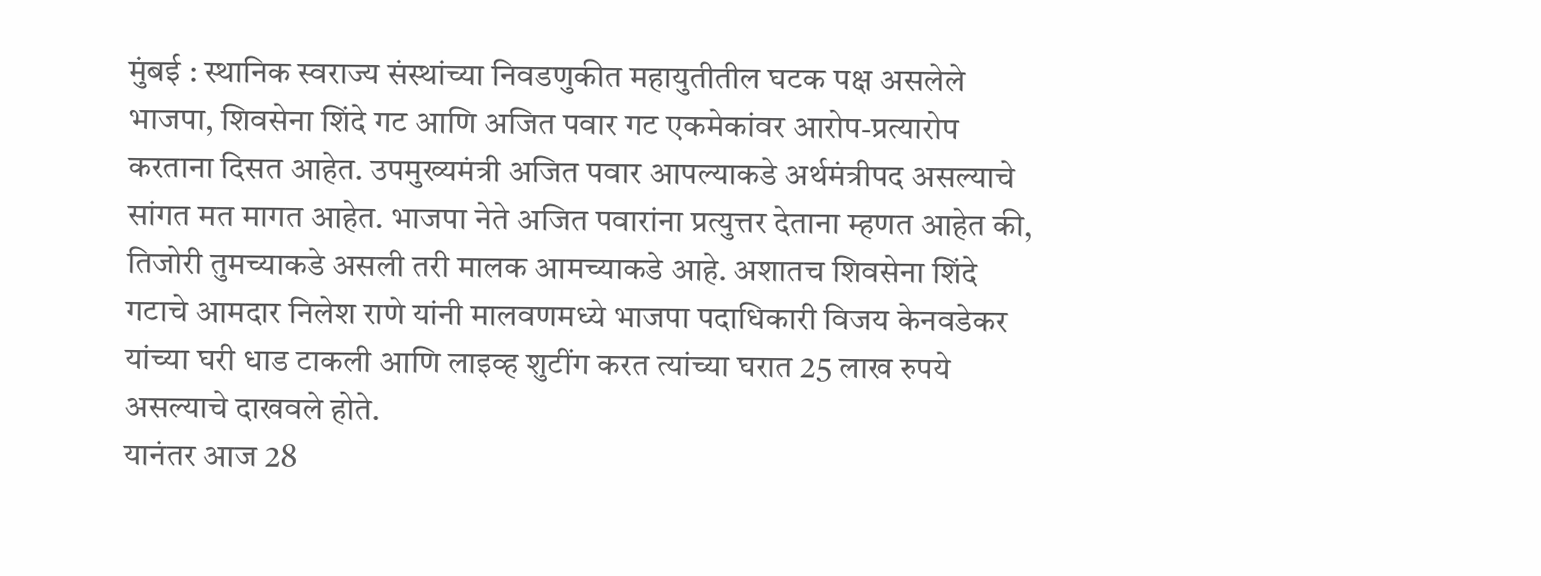मुंबई : स्थानिक स्वराज्य संस्थांच्या निवडणुकीत महायुतीतील घटक पक्ष असलेले भाजपा, शिवसेना शिंदे गट आणि अजित पवार गट एकमेकांवर आरोप-प्रत्यारोप करताना दिसत आहेत. उपमुख्यमंत्री अजित पवार आपल्याकडे अर्थमंत्रीपद असल्याचे सांगत मत मागत आहेत. भाजपा नेते अजित पवारांना प्रत्युत्तर देताना म्हणत आहेत की, तिजोरी तुमच्याकडे असली तरी मालक आमच्याकडे आहे. अशातच शिवसेना शिंदे गटाचे आमदार निलेश राणे यांनी मालवणमध्ये भाजपा पदाधिकारी विजय केनवडेकर यांच्या घरी धाड टाकली आणि लाइव्ह शुटींग करत त्यांच्या घरात 25 लाख रुपये असल्याचे दाखवले होते.
यानंतर आज 28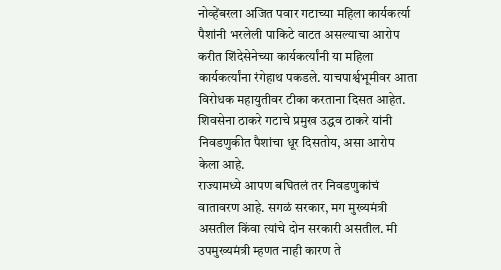नोव्हेंबरला अजित पवार गटाच्या महिला कार्यकर्त्या पैशांनी भरलेली पाकिटे वाटत असल्याचा आरोप करीत शिंदेसेनेच्या कार्यकर्त्यांनी या महिला कार्यकर्त्यांना रंगेहाथ पकडले. याचपार्श्वभूमीवर आता विरोधक महायुतीवर टीका करताना दिसत आहेत. शिवसेना ठाकरे गटाचे प्रमुख उद्धव ठाकरे यांनी निवडणुकीत पैशांचा धूर दिसतोय, असा आरोप केला आहे.
राज्यामध्ये आपण बघितलं तर निवडणुकांचं वातावरण आहे. सगळं सरकार, मग मुख्यमंत्री असतील किंवा त्यांचे दोन सरकारी असतील. मी उपमुख्यमंत्री म्हणत नाही कारण ते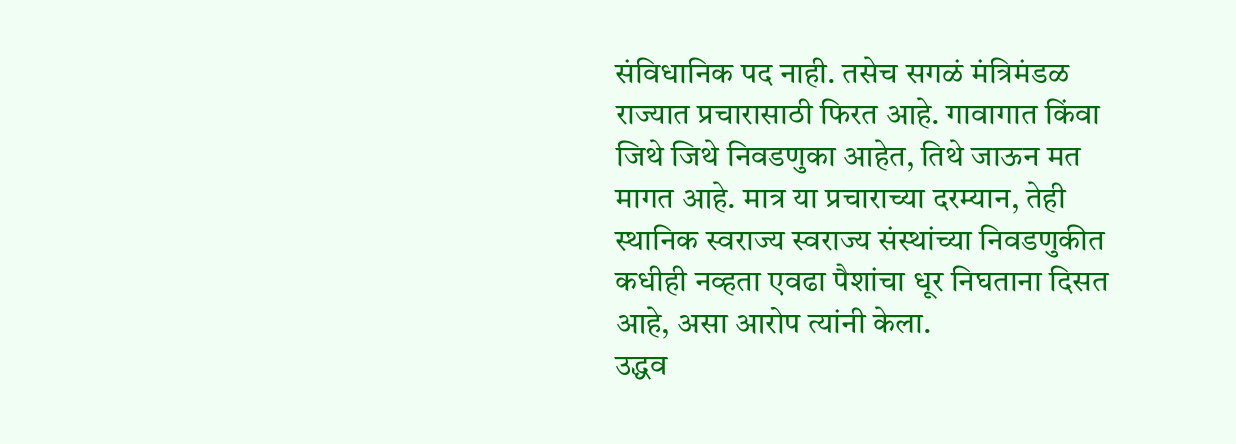संविधानिक पद नाही. तसेच सगळं मंत्रिमंडळ राज्यात प्रचारासाठी फिरत आहे. गावागात किंवा जिथे जिथे निवडणुका आहेत, तिथे जाऊन मत मागत आहे. मात्र या प्रचाराच्या दरम्यान, तेही स्थानिक स्वराज्य स्वराज्य संस्थांच्या निवडणुकीत कधीही नव्हता एवढा पैशांचा धूर निघताना दिसत आहे, असा आरोप त्यांनी केला.
उद्धव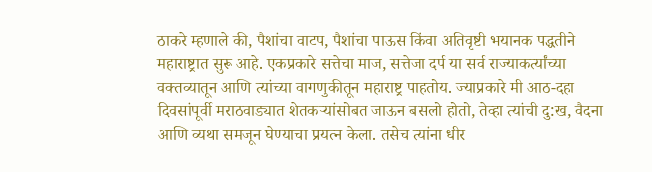ठाकरे म्हणाले की, पैशांचा वाटप, पैशांचा पाऊस किंवा अतिवृष्टी भयानक पद्धतीने महाराष्ट्रात सुरू आहे. एकप्रकारे सत्तेचा माज, सत्तेजा दर्प या सर्व राज्याकर्त्यांच्या वक्तव्यातून आणि त्यांच्या वागणुकीतून महाराष्ट्र पाहतोय. ज्याप्रकारे मी आठ-दहा दिवसांपूर्वी मराठवाड्यात शेतकऱ्यांसोबत जाऊन बसलो होतो, तेव्हा त्यांची दु:ख, वैदना आणि व्यथा समजून घेण्याचा प्रयत्न केला. तसेच त्यांना धीर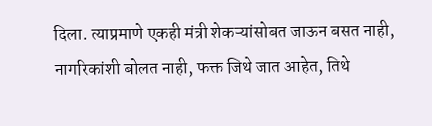दिला. त्याप्रमाणे एकही मंत्री शेकऱ्यांसोबत जाऊन बसत नाही, नागरिकांशी बोलत नाही, फक्त जिथे जात आहेत, तिथे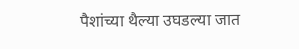पैशांच्या थैल्या उघडल्या जात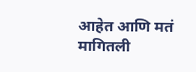आहेत आणि मतं मागितली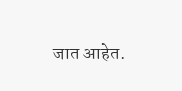जात आहेत.